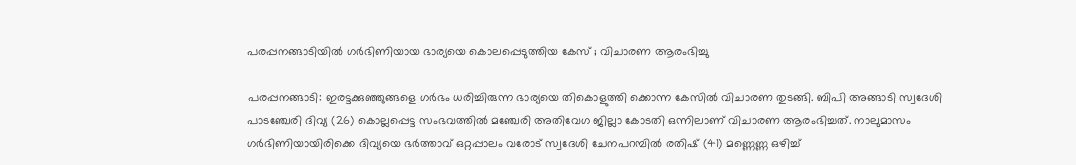പരപ്പനങ്ങാടിയില്‍ ഗര്‍ഭിണിയായ ഭാര്യയെ കൊലപ്പെടുത്തിയ കേസ് ; വിചാരണ ആരംഭിച്ചു

പരപ്പനങ്ങാടി: ഇരട്ടക്കുഞ്ഞുങ്ങളെ ഗര്‍ഭം ധരിച്ചിരുന്ന ഭാര്യയെ തികൊളുത്തി ക്കൊന്ന കേസില്‍ വിചാരണ തുടങ്ങി. ബിപി അങ്ങാടി സ്വദേശി പാടഞ്ചേരി ദിവ്യ (26) കൊല്ലപ്പെട്ട സംഭവത്തില്‍ മഞ്ചേരി അതിവേഗ ജില്ലാ കോടതി ഒന്നിലാണ് വിചാരണ ആരംഭിച്ചത്. നാലുമാസം ഗര്‍ഭിണിയായിരിക്കെ ദിവ്യയെ ഭര്‍ത്താവ് ഒറ്റപ്പാലം വരോട് സ്വദേശി ചേനപറമ്പില്‍ രതിഷ് (41) മണ്ണെണ്ണ ഒഴിച്ച്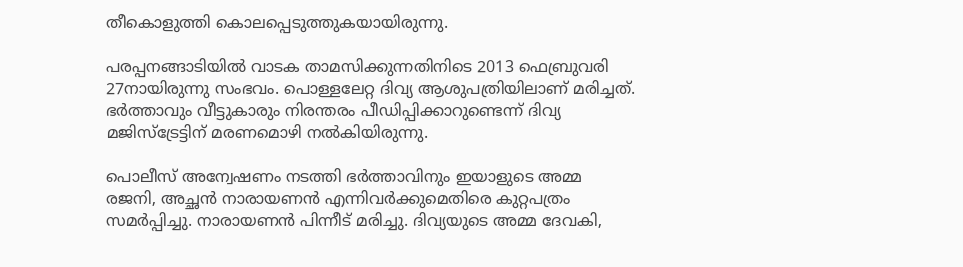തീകൊളുത്തി കൊലപ്പെടുത്തുകയായിരുന്നു.

പരപ്പനങ്ങാടിയില്‍ വാടക താമസിക്കുന്നതിനിടെ 2013 ഫെബ്രുവരി 27നായിരുന്നു സംഭവം. പൊള്ളലേറ്റ ദിവ്യ ആശുപത്രിയിലാണ് മരിച്ചത്. ഭര്‍ത്താവും വീട്ടുകാരും നിരന്തരം പീഡിപ്പിക്കാറുണ്ടെന്ന് ദിവ്യ മജിസ്‌ട്രേട്ടിന് മരണമൊഴി നല്‍കിയിരുന്നു.

പൊലീസ് അന്വേഷണം നടത്തി ഭര്‍ത്താവിനും ഇയാളുടെ അമ്മ രജനി, അച്ഛന്‍ നാരായണന്‍ എന്നിവര്‍ക്കുമെതിരെ കുറ്റപത്രം സമര്‍പ്പിച്ചു. നാരായണന്‍ പിന്നീട് മരിച്ചു. ദിവ്യയുടെ അമ്മ ദേവകി,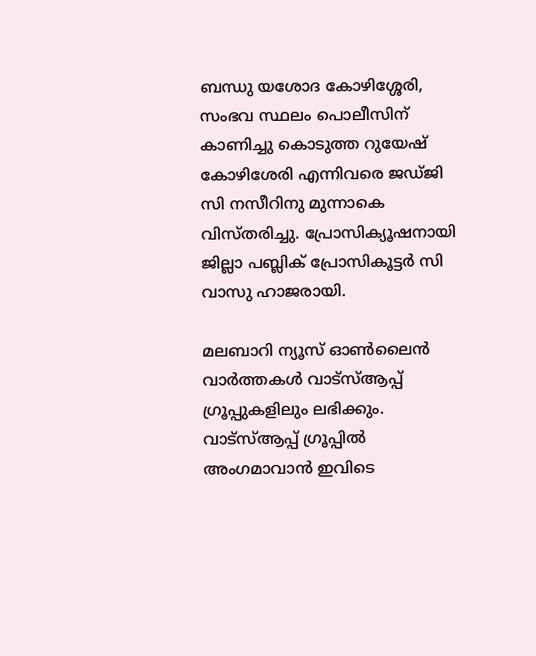ബന്ധു യശോദ കോഴിശ്ശേരി, സംഭവ സ്ഥലം പൊലീസിന് കാണിച്ചു കൊടുത്ത റുയേഷ് കോഴിശേരി എന്നിവരെ ജഡ്ജി സി നസീറിനു മുന്നാകെ വിസ്തരിച്ചു. പ്രോസിക്യൂഷനായി ജില്ലാ പബ്ലിക് പ്രോസികൂട്ടര്‍ സി വാസു ഹാജരായി.

മലബാറി ന്യൂസ് ഓണ്‍ലൈന്‍ വാര്‍ത്തകള്‍ വാട്‌സ്ആപ്പ് ഗ്രൂപ്പുകളിലും ലഭിക്കും. വാട്‌സ്ആപ്പ് ഗ്രൂപ്പില്‍ അംഗമാവാന്‍ ഇവിടെ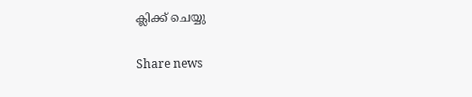ക്ലിക്ക് ചെയ്യു

Share news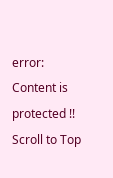error: Content is protected !!
Scroll to Top